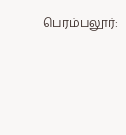பெரம்பலூர்: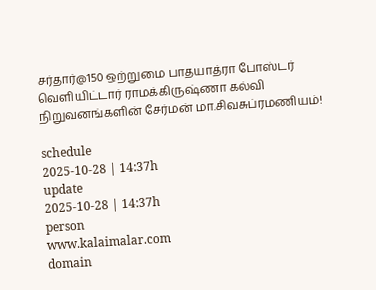சர்தார்@150 ஒற்றுமை பாதயாத்ரா போஸ்டர் வெளியிட்டார் ராமக்கிருஷ்ணா கல்வி நிறுவனங்களின் சேர்மன் மா.சிவசுப்ரமணியம்!

schedule
2025-10-28 | 14:37h
update
2025-10-28 | 14:37h
person
www.kalaimalar.com
domain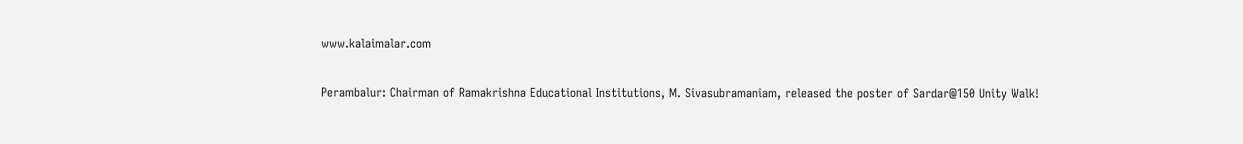www.kalaimalar.com

Perambalur: Chairman of Ramakrishna Educational Institutions, M. Sivasubramaniam, released the poster of Sardar@150 Unity Walk!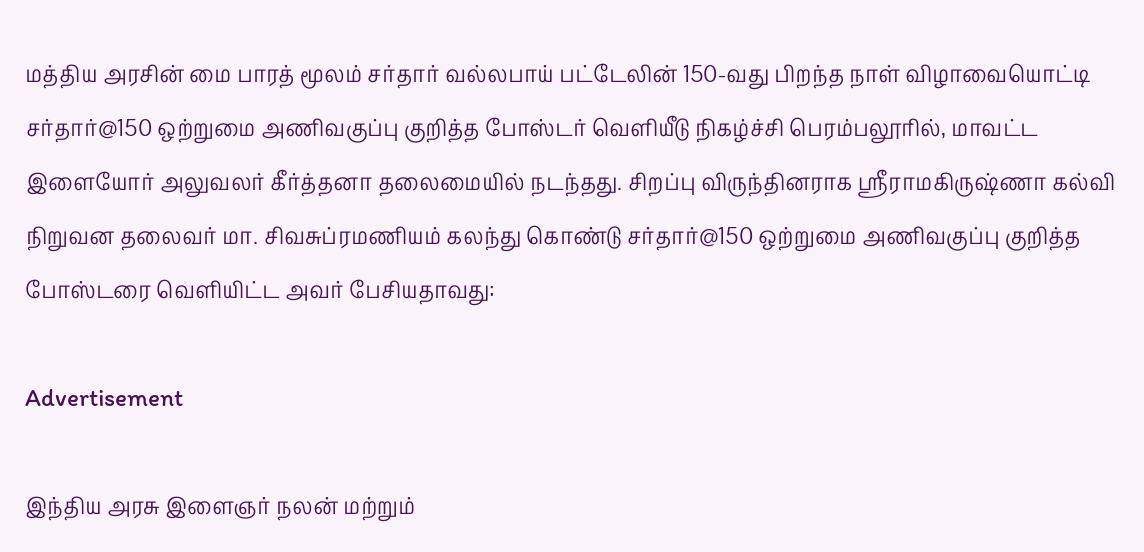மத்திய அரசின் மை பாரத் மூலம் சர்தார் வல்லபாய் பட்டேலின் 150-வது பிறந்த நாள் விழாவையொட்டி சர்தார்@150 ஒற்றுமை அணிவகுப்பு குறித்த போஸ்டர் வெளியீடு நிகழ்ச்சி பெரம்பலூரில், மாவட்ட இளையோர் அலுவலர் கீர்த்தனா தலைமையில் நடந்தது. சிறப்பு விருந்தினராக ஸ்ரீராமகிருஷ்ணா கல்வி நிறுவன தலைவர் மா. சிவசுப்ரமணியம் கலந்து கொண்டு சர்தார்@150 ஒற்றுமை அணிவகுப்பு குறித்த போஸ்டரை வெளியிட்ட அவர் பேசியதாவது:

Advertisement

இந்திய அரசு இளைஞர் நலன் மற்றும்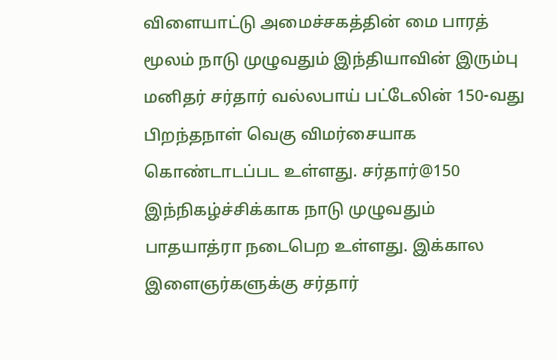விளையாட்டு அமைச்சகத்தின் மை பாரத் மூலம் நாடு முழுவதும் இந்தியாவின் இரும்பு மனிதர் சர்தார் வல்லபாய் பட்டேலின் 150-வது பிறந்தநாள் வெகு விமர்சையாக கொண்டாடப்பட உள்ளது. சர்தார்@150 இந்நிகழ்ச்சிக்காக நாடு முழுவதும் பாதயாத்ரா நடைபெற உள்ளது. இக்கால இளைஞர்களுக்கு சர்தார்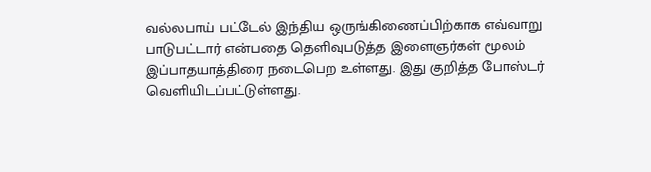வல்லபாய் பட்டேல் இந்திய ஒருங்கிணைப்பிற்காக எவ்வாறு பாடுபட்டார் என்பதை தெளிவுபடுத்த இளைஞர்கள் மூலம் இப்பாதயாத்திரை நடைபெற உள்ளது. இது குறித்த போஸ்டர் வெளியிடப்பட்டுள்ளது.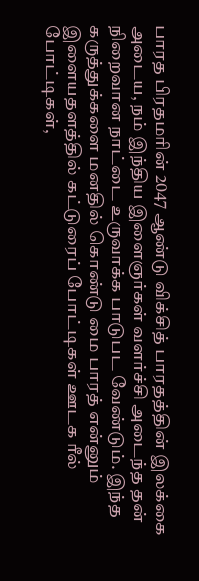பாரத பிரதமரின் 2047 ஆண்டு விக்சித் பாரதத்தின் இலக்கை அடைய, நம் இந்திய இளைஞர்கள் வளர்ச்சி அடைந்த தன் நிறைவான நாட்டை உருவாக்க பாடுபட வேண்டும். இந்த கருத்துக்களை மனதில் கொண்டு மை பாரத் என்னும் இளையதளத்தில் கட்டுரைப் போட்டிகள் ஊடக ரீல் போட்டிகள்,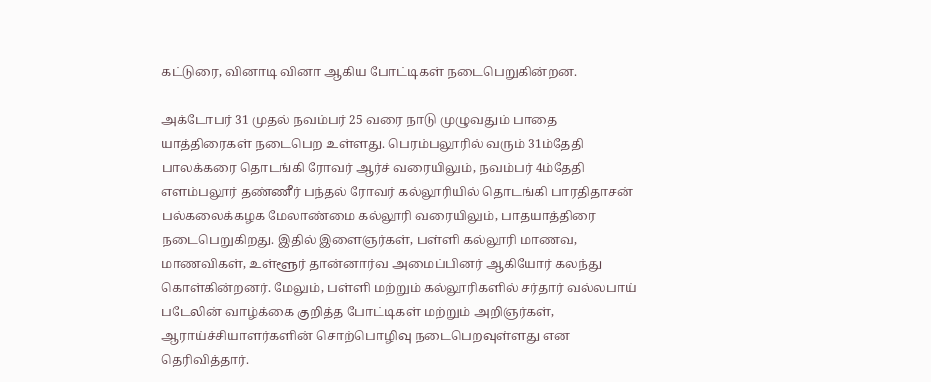கட்டுரை, வினாடி வினா ஆகிய போட்டிகள் நடைபெறுகின்றன.

அக்டோபர் 31 முதல் நவம்பர் 25 வரை நாடு முழுவதும் பாதை யாத்திரைகள் நடைபெற உள்ளது. பெரம்பலூரில் வரும் 31ம்தேதி பாலக்கரை தொடங்கி ரோவர் ஆர்ச் வரையிலும், நவம்பர் 4ம்தேதி எளம்பலூர் தண்ணீர் பந்தல் ரோவர் கல்லூரியில் தொடங்கி பாரதிதாசன் பல்கலைக்கழக மேலாண்மை கல்லூரி வரையிலும், பாதயாத்திரை நடைபெறுகிறது. இதில் இளைஞர்கள், பள்ளி கல்லூரி மாணவ, மாணவிகள், உள்ளூர் தான்னார்வ அமைப்பினர் ஆகியோர் கலந்து கொள்கின்றனர். மேலும், பள்ளி மற்றும் கல்லூரிகளில் சர்தார் வல்லபாய் படேலின் வாழ்க்கை குறித்த போட்டிகள் மற்றும் அறிஞர்கள், ஆராய்ச்சியாளர்களின் சொற்பொழிவு நடைபெறவுள்ளது என தெரிவித்தார்.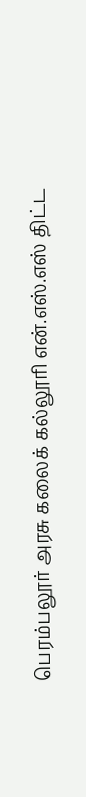பெரம்பலூர் அரசு கலைக் கல்லூரி என்.எஸ்.எஸ் திட்ட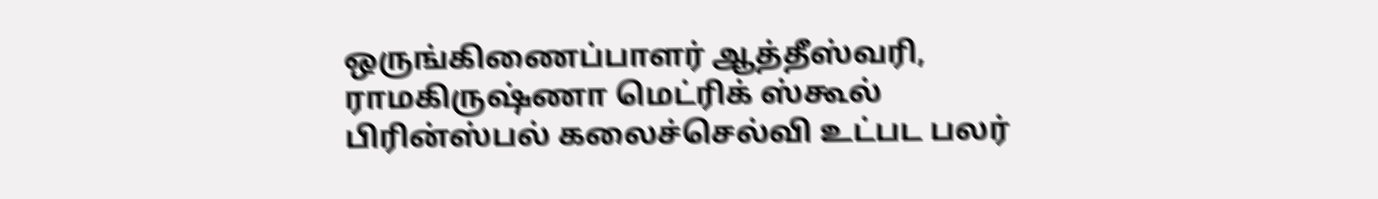ஒருங்கிணைப்பாளர் ஆத்தீஸ்வரி, ராமகிருஷ்ணா மெட்ரிக் ஸ்கூல் பிரின்ஸ்பல் கலைச்செல்வி உட்பட பலர்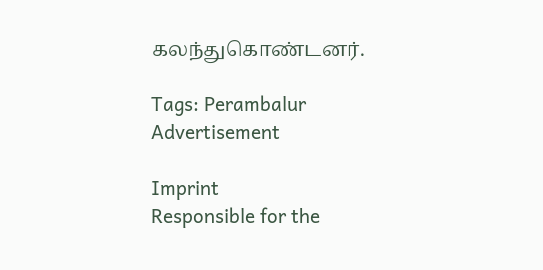கலந்துகொண்டனர்.

Tags: Perambalur
Advertisement

Imprint
Responsible for the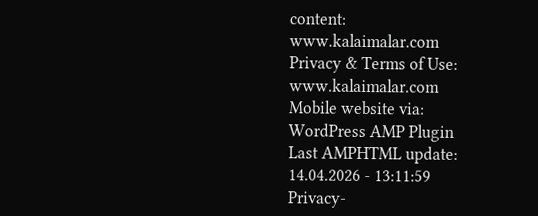content:
www.kalaimalar.com
Privacy & Terms of Use:
www.kalaimalar.com
Mobile website via:
WordPress AMP Plugin
Last AMPHTML update:
14.04.2026 - 13:11:59
Privacy-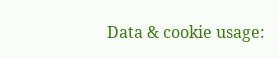Data & cookie usage: